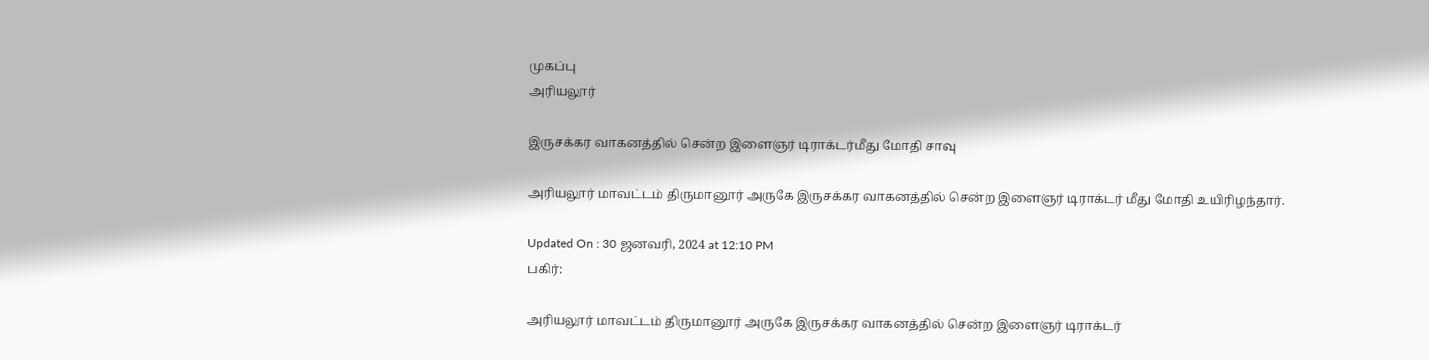முகப்பு
அரியலூர்

இருசக்கர வாகனத்தில் சென்ற இளைஞர் டிராக்டர்மீது மோதி சாவு

அரியலூர் மாவட்டம் திருமானூர் அருகே இருசக்கர வாகனத்தில் சென்ற இளைஞர் டிராக்டர் மீது மோதி உயிரிழந்தார்.

Updated On : 30 ஜனவரி, 2024 at 12:10 PM
பகிர்:

அரியலூர் மாவட்டம் திருமானூர் அருகே இருசக்கர வாகனத்தில் சென்ற இளைஞர் டிராக்டர்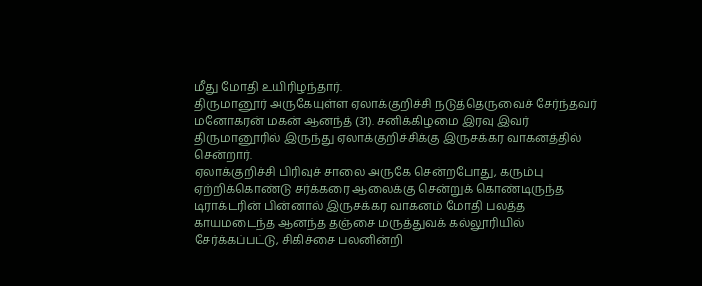மீது மோதி உயிரிழந்தார்.
திருமானூர் அருகேயுள்ள ஏலாக்குறிச்சி நடுத்தெருவைச் சேர்ந்தவர் மனோகரன் மகன் ஆனந்த் (31). சனிக்கிழமை இரவு இவர் திருமானூரில் இருந்து ஏலாக்குறிச்சிக்கு இருசக்கர வாகனத்தில் சென்றார்.
ஏலாக்குறிச்சி பிரிவுச் சாலை அருகே சென்றபோது, கரும்பு ஏற்றிக்கொண்டு சர்க்கரை ஆலைக்கு சென்றுக் கொண்டிருந்த டிராக்டரின் பின்னால் இருசக்கர வாகனம் மோதி பலத்த காயமடைந்த ஆனந்த தஞ்சை மருத்துவக் கல்லூரியில் சேர்க்கப்பட்டு, சிகிச்சை பலனின்றி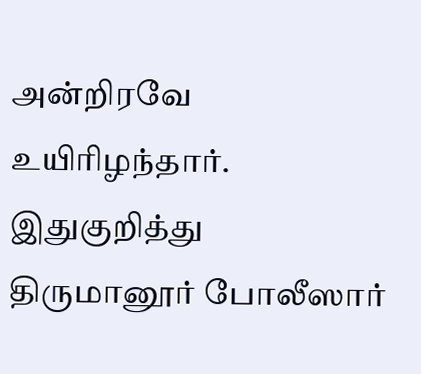அன்றிரவே உயிரிழந்தார். இதுகுறித்து திருமானூர் போலீஸார்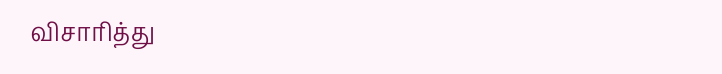விசாரித்து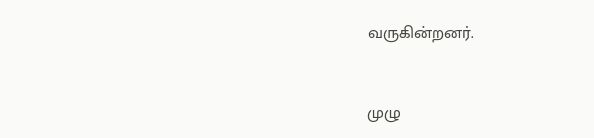வருகின்றனர்.


முழு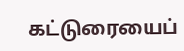கட்டுரையைப்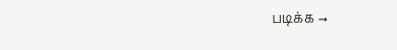படிக்க →